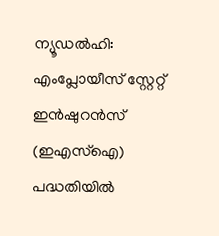ന്യൂഡൽഹി: എംപ്ലോയീസ് സ്റ്റേറ്റ് ഇൻഷുറൻസ് (ഇഎസ്ഐ) പദ്ധതിയിൽ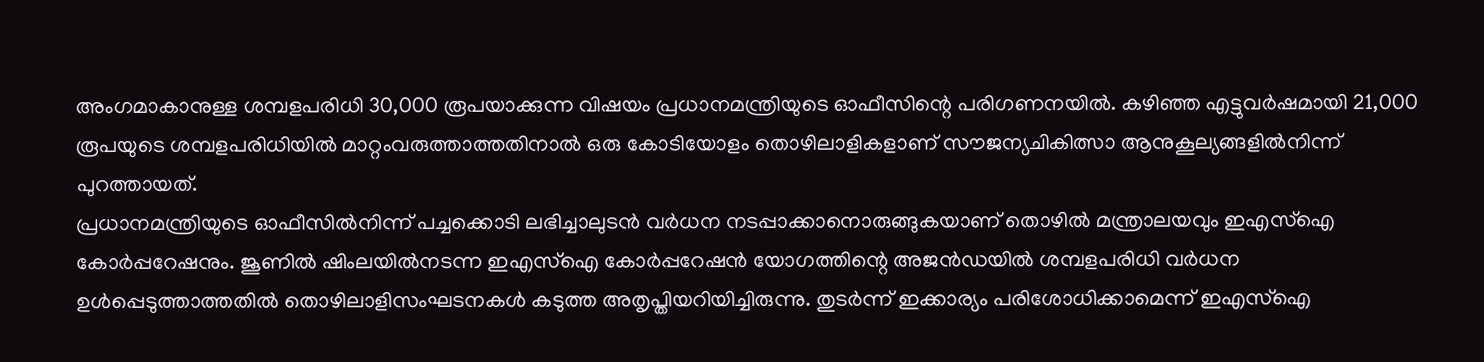അംഗമാകാനുള്ള ശമ്പളപരിധി 30,000 രൂപയാക്കുന്ന വിഷയം പ്രധാനമന്ത്രിയുടെ ഓഫീസിന്റെ പരിഗണനയിൽ. കഴിഞ്ഞ എട്ടുവർഷമായി 21,000 രൂപയുടെ ശമ്പളപരിധിയിൽ മാറ്റംവരുത്താത്തതിനാൽ ഒരു കോടിയോളം തൊഴിലാളികളാണ് സൗജന്യചികിത്സാ ആനുകൂല്യങ്ങളിൽനിന്ന് പുറത്തായത്.
പ്രധാനമന്ത്രിയുടെ ഓഫീസിൽനിന്ന് പച്ചക്കൊടി ലഭിച്ചാലുടൻ വർധന നടപ്പാക്കാനൊരുങ്ങുകയാണ് തൊഴിൽ മന്ത്രാലയവും ഇഎസ്ഐ കോർപ്പറേഷനും. ജൂണിൽ ഷിംലയിൽനടന്ന ഇഎസ്ഐ കോർപ്പറേഷൻ യോഗത്തിന്റെ അജൻഡയിൽ ശമ്പളപരിധി വർധന ഉൾപ്പെടുത്താത്തതിൽ തൊഴിലാളിസംഘടനകൾ കടുത്ത അതൃപ്തിയറിയിച്ചിരുന്നു. തുടർന്ന് ഇക്കാര്യം പരിശോധിക്കാമെന്ന് ഇഎസ്ഐ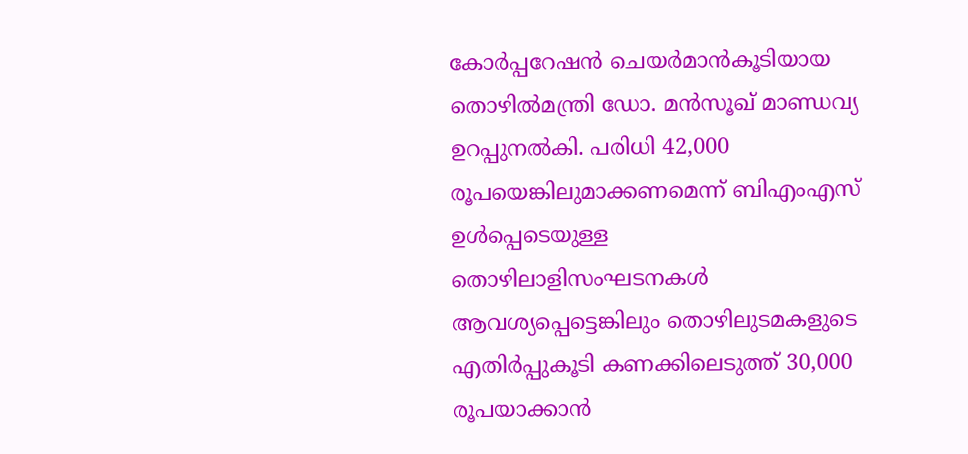കോർപ്പറേഷൻ ചെയർമാൻകൂടിയായ തൊഴിൽമന്ത്രി ഡോ. മൻസൂഖ് മാണ്ഡവ്യ ഉറപ്പുനൽകി. പരിധി 42,000 രൂപയെങ്കിലുമാക്കണമെന്ന് ബിഎംഎസ് ഉൾപ്പെടെയുള്ള തൊഴിലാളിസംഘടനകൾ ആവശ്യപ്പെട്ടെങ്കിലും തൊഴിലുടമകളുടെ എതിർപ്പുകൂടി കണക്കിലെടുത്ത് 30,000 രൂപയാക്കാൻ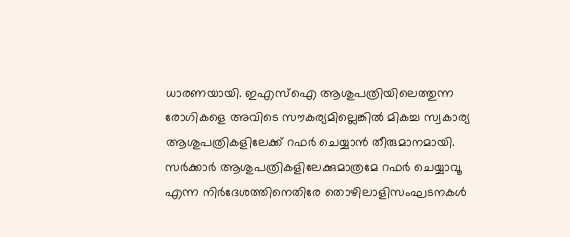ധാരണയായി. ഇഎസ്ഐ ആശുപത്രിയിലെത്തുന്ന രോഗികളെ അവിടെ സൗകര്യമില്ലെങ്കിൽ മികച്ച സ്വകാര്യ ആശുപത്രികളിലേക്ക് റഫർ ചെയ്യാൻ തീരുമാനമായി.
സർക്കാർ ആശുപത്രികളിലേക്കുമാത്രമേ റഫർ ചെയ്യാവൂ എന്ന നിർദേശത്തിനെതിരേ തൊഴിലാളിസംഘടനകൾ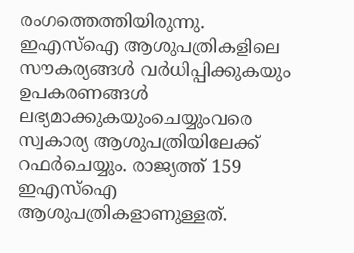രംഗത്തെത്തിയിരുന്നു. ഇഎസ്ഐ ആശുപത്രികളിലെ സൗകര്യങ്ങൾ വർധിപ്പിക്കുകയും ഉപകരണങ്ങൾ ലഭ്യമാക്കുകയുംചെയ്യുംവരെ സ്വകാര്യ ആശുപത്രിയിലേക്ക് റഫർചെയ്യും. രാജ്യത്ത് 159 ഇഎസ്ഐ ആശുപത്രികളാണുള്ളത്.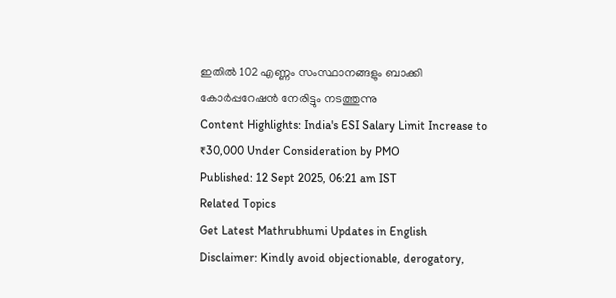ഇതിൽ 102 എണ്ണം സംസ്ഥാനങ്ങളും ബാക്കി കോർപ്പറേഷൻ നേരിട്ടും നടത്തുന്നു
Content Highlights: India's ESI Salary Limit Increase to ₹30,000 Under Consideration by PMO
Published: 12 Sept 2025, 06:21 am IST
Related Topics
Get Latest Mathrubhumi Updates in English
Disclaimer: Kindly avoid objectionable, derogatory,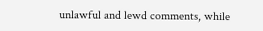unlawful and lewd comments, while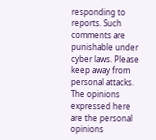responding to reports. Such comments are punishable under cyber laws. Please keep away from personal attacks. The opinions expressed here are the personal opinions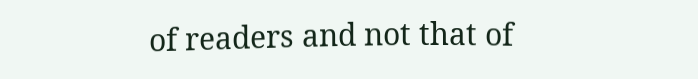of readers and not that of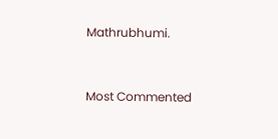Mathrubhumi.


Most Commented